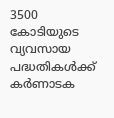3500 കോടിയുടെ വ്യവസായ പദ്ധതികൾക്ക് കർണാടക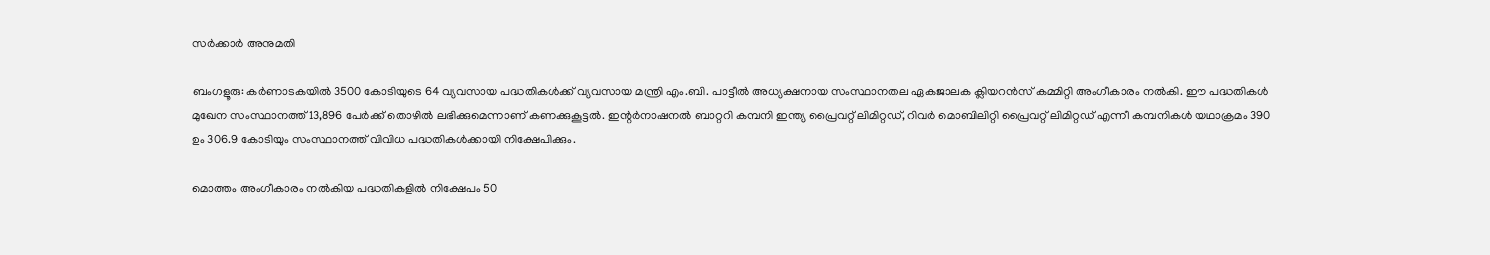സർക്കാർ അനുമതി

ബംഗളൂരു: കർണാടകയിൽ 3500 കോടിയുടെ 64 വ്യവസായ പദ്ധതികൾക്ക് വ്യവസായ മന്ത്രി എം.ബി. പാട്ടീൽ അധ്യക്ഷനായ സംസ്ഥാനതല ഏകജാലക ക്ലിയറൻസ് കമ്മിറ്റി അംഗീകാരം നൽകി. ഈ പദ്ധതികൾ മുഖേന സംസ്ഥാനത്ത് 13,896 പേർക്ക് തൊഴിൽ ലഭിക്കുമെന്നാണ് കണക്കുകൂട്ടൽ. ഇന്റർനാഷനൽ ബാറ്ററി കമ്പനി ഇന്ത്യ പ്രൈവറ്റ് ലിമിറ്റഡ്, റിവർ മൊബിലിറ്റി പ്രൈവറ്റ് ലിമിറ്റഡ് എന്നീ കമ്പനികൾ യഥാക്രമം 390 ഉം 306.9 കോടിയും സംസ്ഥാനത്ത് വിവിധ പദ്ധതികൾക്കായി നിക്ഷേപിക്കും.

മൊത്തം അംഗീകാരം നൽകിയ പദ്ധതികളിൽ നിക്ഷേപം 50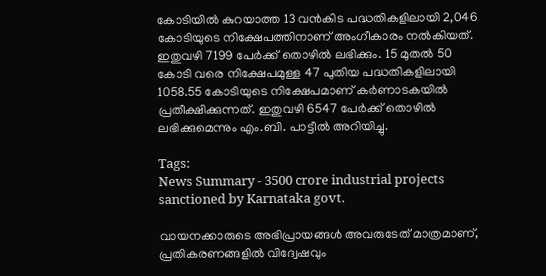കോടിയിൽ കുറയാത്ത 13 വൻകിട പദ്ധതികളിലായി 2,046 കോടിയുടെ നിക്ഷേപത്തിനാണ് അംഗീകാരം നൽകിയത്. ഇതുവഴി 7199 പേർക്ക് തൊഴിൽ ലഭിക്കും. 15 മുതൽ 50 കോടി വരെ നിക്ഷേപമുള്ള 47 പുതിയ പദ്ധതികളിലായി 1058.55 കോടിയുടെ നിക്ഷേപമാണ് കർണാടകയിൽ പ്രതീക്ഷിക്കുന്നത്. ഇതുവഴി 6547 പേർക്ക് തൊഴിൽ ലഭിക്കുമെന്നും എം.ബി. പാട്ടീൽ അറിയിച്ചു.

Tags:
News Summary - 3500 crore industrial projects sanctioned by Karnataka govt.

വായനക്കാരുടെ അഭിപ്രായങ്ങള്‍ അവരുടേത് മാത്രമാണ്, പ്രതികരണങ്ങളിൽ വിദ്വേഷവും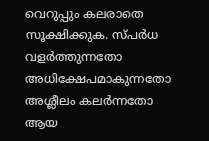വെറുപ്പും കലരാതെ സൂക്ഷിക്കുക. സ്പർധ വളർത്തുന്നതോ അധിക്ഷേപമാകുന്നതോ അശ്ലീലം കലർന്നതോ ആയ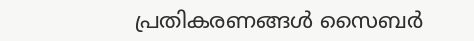പ്രതികരണങ്ങൾ സൈബർ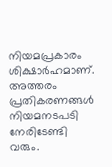നിയമപ്രകാരം ശിക്ഷാർഹമാണ്. അത്തരം പ്രതികരണങ്ങൾ നിയമനടപടി നേരിടേണ്ടി വരും.